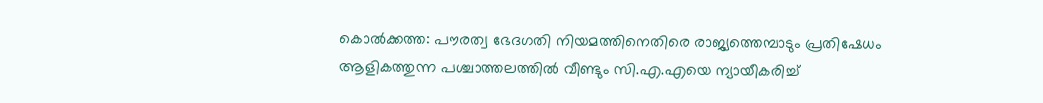കൊല്‍ക്കത്ത: പൗരത്വ ഭേദഗതി നിയമത്തിനെതിരെ രാജ്യത്തെമ്പാടും പ്രതിഷേധം ആളികത്തുന്ന പശ്ചാത്തലത്തില്‍ വീണ്ടും സി.എ.എയെ ന്യായീകരിച്ച്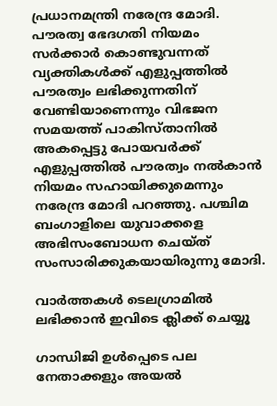പ്രധാനമന്ത്രി നരേന്ദ്ര മോദി. പൗരത്വ ഭേദഗതി നിയമം സര്‍ക്കാര്‍ കൊണ്ടുവന്നത് വ്യക്തികള്‍ക്ക് എളുപ്പത്തില്‍ പൗരത്വം ലഭിക്കുന്നതിന് വേണ്ടിയാണെന്നും വിഭജന സമയത്ത് പാകിസ്താനില്‍ അകപ്പെട്ടു പോയവര്‍ക്ക് എളുപ്പത്തില്‍ പൗരത്വം നല്‍കാന്‍ നിയമം സഹായിക്കുമെന്നും നരേന്ദ്ര മോദി പറഞ്ഞു. പശ്ചിമ ബംഗാളിലെ യുവാക്കളെ അഭിസംബോധന ചെയ്ത് സംസാരിക്കുകയായിരുന്നു മോദി.

വാര്‍ത്തകള്‍ ടെലഗ്രാമില്‍ ലഭിക്കാന്‍ ഇവിടെ ക്ലിക്ക് ചെയ്യൂ

ഗാന്ധിജി ഉള്‍പ്പെടെ പല നേതാക്കളും അയല്‍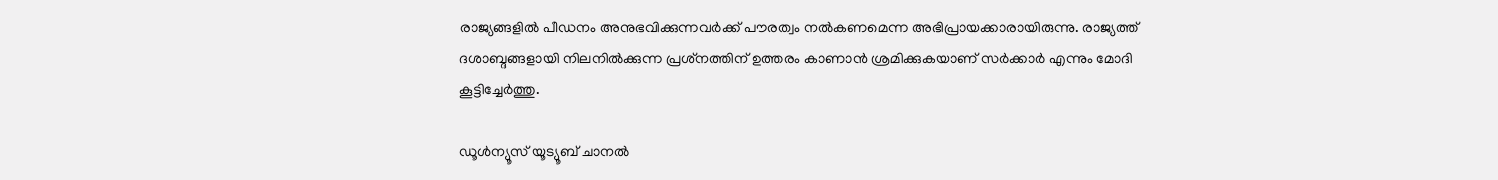രാജ്യങ്ങളില്‍ പീഡനം അനുഭവിക്കുന്നവര്‍ക്ക് പൗരത്വം നല്‍കണമെന്ന അഭിപ്രായക്കാരായിരുന്നു. രാജ്യത്ത് ദശാബ്ദങ്ങളായി നിലനില്‍ക്കുന്ന പ്രശ്‌നത്തിന് ഉത്തരം കാണാന്‍ ശ്രമിക്കുകയാണ് സര്‍ക്കാര്‍ എന്നും മോദി കൂട്ടിച്ചേര്‍ത്തു.

ഡൂൾന്യൂസ് യൂട്യൂബ് ചാനൽ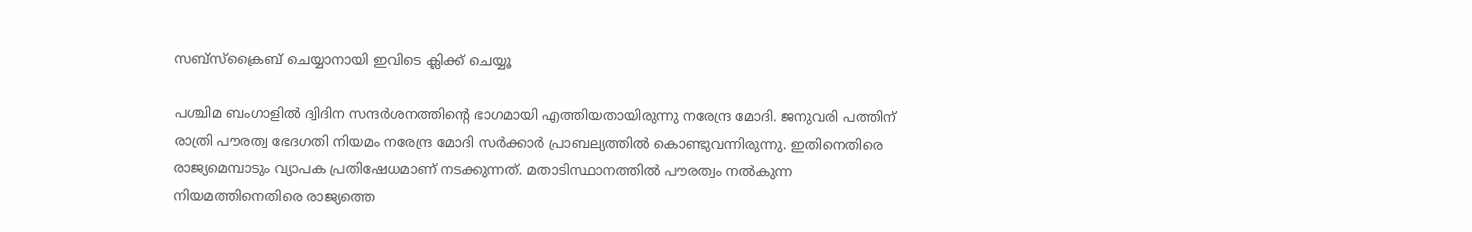സബ്സ്ക്രൈബ് ചെയ്യാനായി ഇവിടെ ക്ലിക്ക് ചെയ്യൂ

പശ്ചിമ ബംഗാളില്‍ ദ്വിദിന സന്ദര്‍ശനത്തിന്റെ ഭാഗമായി എത്തിയതായിരുന്നു നരേന്ദ്ര മോദി. ജനുവരി പത്തിന് രാത്രി പൗരത്വ ഭേദഗതി നിയമം നരേന്ദ്ര മോദി സര്‍ക്കാര്‍ പ്രാബല്യത്തില്‍ കൊണ്ടുവന്നിരുന്നു. ഇതിനെതിരെ രാജ്യമെമ്പാടും വ്യാപക പ്രതിഷേധമാണ് നടക്കുന്നത്. മതാടിസ്ഥാനത്തില്‍ പൗരത്വം നല്‍കുന്ന നിയമത്തിനെതിരെ രാജ്യത്തെ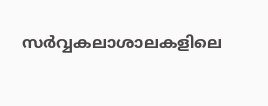സര്‍വ്വകലാശാലകളിലെ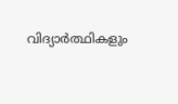വിദ്യാര്‍ത്ഥികളും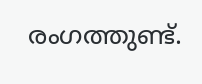രംഗത്തുണ്ട്.